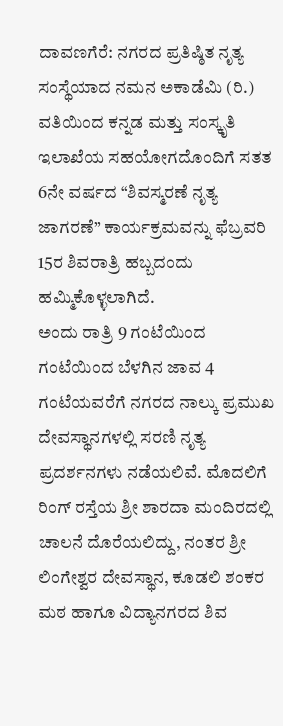ದಾವಣಗೆರೆ: ನಗರದ ಪ್ರತಿಷ್ಠಿತ ನೃತ್ಯ ಸಂಸ್ಥೆಯಾದ ನಮನ ಅಕಾಡೆಮಿ (ರಿ.) ವತಿಯಿಂದ ಕನ್ನಡ ಮತ್ತು ಸಂಸ್ಕೃತಿ ಇಲಾಖೆಯ ಸಹಯೋಗದೊಂದಿಗೆ ಸತತ 6ನೇ ವರ್ಷದ “ಶಿವಸ್ಮರಣೆ ನೃತ್ಯ ಜಾಗರಣೆ” ಕಾರ್ಯಕ್ರಮವನ್ನು ಫೆಬ್ರವರಿ 15ರ ಶಿವರಾತ್ರಿ ಹಬ್ಬದಂದು ಹಮ್ಮಿಕೊಳ್ಳಲಾಗಿದೆ.
ಅಂದು ರಾತ್ರಿ 9 ಗಂಟೆಯಿಂದ ಗಂಟೆಯಿಂದ ಬೆಳಗಿನ ಜಾವ 4 ಗಂಟೆಯವರೆಗೆ ನಗರದ ನಾಲ್ಕು ಪ್ರಮುಖ ದೇವಸ್ಥಾನಗಳಲ್ಲಿ ಸರಣಿ ನೃತ್ಯ ಪ್ರದರ್ಶನಗಳು ನಡೆಯಲಿವೆ. ಮೊದಲಿಗೆ ರಿಂಗ್ ರಸ್ತೆಯ ಶ್ರೀ ಶಾರದಾ ಮಂದಿರದಲ್ಲಿ ಚಾಲನೆ ದೊರೆಯಲಿದ್ದು, ನಂತರ ಶ್ರೀ ಲಿಂಗೇಶ್ವರ ದೇವಸ್ಥಾನ, ಕೂಡಲಿ ಶಂಕರ ಮಠ ಹಾಗೂ ವಿದ್ಯಾನಗರದ ಶಿವ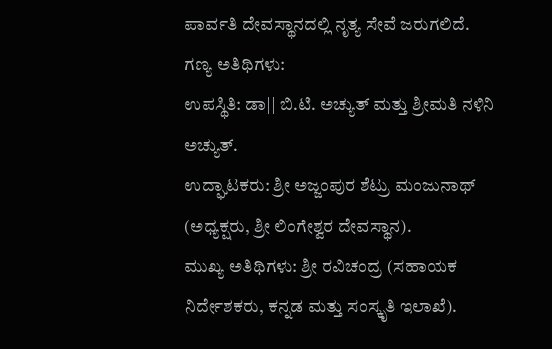ಪಾರ್ವತಿ ದೇವಸ್ಥಾನದಲ್ಲಿ ನೃತ್ಯ ಸೇವೆ ಜರುಗಲಿದೆ.
ಗಣ್ಯ ಅತಿಥಿಗಳು:
ಉಪಸ್ಥಿತಿ: ಡಾ|| ಬಿ.ಟಿ. ಅಚ್ಯುತ್ ಮತ್ತು ಶ್ರೀಮತಿ ನಳಿನಿ ಅಚ್ಯುತ್.
ಉದ್ಘಾಟಕರು: ಶ್ರೀ ಅಜ್ಜಂಪುರ ಶೆಟ್ರು ಮಂಜುನಾಥ್ (ಅಧ್ಯಕ್ಷರು, ಶ್ರೀ ಲಿಂಗೇಶ್ವರ ದೇವಸ್ಥಾನ).
ಮುಖ್ಯ ಅತಿಥಿಗಳು: ಶ್ರೀ ರವಿಚಂದ್ರ (ಸಹಾಯಕ ನಿರ್ದೇಶಕರು, ಕನ್ನಡ ಮತ್ತು ಸಂಸ್ಕೃತಿ ಇಲಾಖೆ).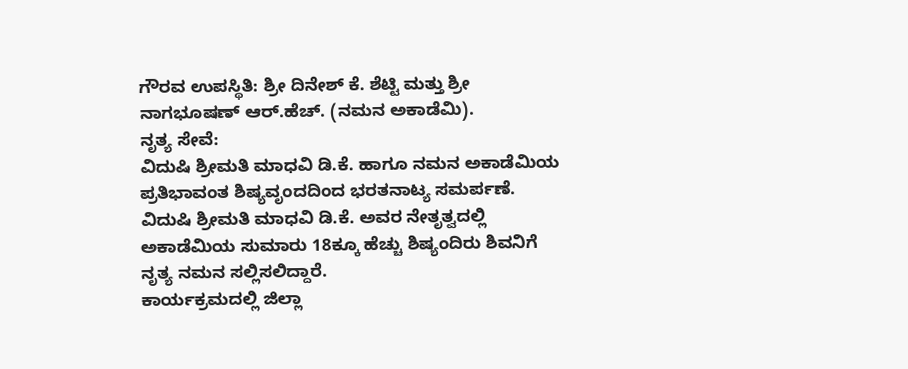ಗೌರವ ಉಪಸ್ಥಿತಿ: ಶ್ರೀ ದಿನೇಶ್ ಕೆ. ಶೆಟ್ಟಿ ಮತ್ತು ಶ್ರೀ ನಾಗಭೂಷಣ್ ಆರ್.ಹೆಚ್. (ನಮನ ಅಕಾಡೆಮಿ).
ನೃತ್ಯ ಸೇವೆ:
ವಿದುಷಿ ಶ್ರೀಮತಿ ಮಾಧವಿ ಡಿ.ಕೆ. ಹಾಗೂ ನಮನ ಅಕಾಡೆಮಿಯ ಪ್ರತಿಭಾವಂತ ಶಿಷ್ಯವೃಂದದಿಂದ ಭರತನಾಟ್ಯ ಸಮರ್ಪಣೆ.
ವಿದುಷಿ ಶ್ರೀಮತಿ ಮಾಧವಿ ಡಿ.ಕೆ. ಅವರ ನೇತೃತ್ವದಲ್ಲಿ ಅಕಾಡೆಮಿಯ ಸುಮಾರು 18ಕ್ಕೂ ಹೆಚ್ಚು ಶಿಷ್ಯಂದಿರು ಶಿವನಿಗೆ ನೃತ್ಯ ನಮನ ಸಲ್ಲಿಸಲಿದ್ದಾರೆ.
ಕಾರ್ಯಕ್ರಮದಲ್ಲಿ ಜಿಲ್ಲಾ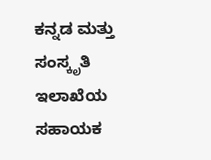ಕನ್ನಡ ಮತ್ತು ಸಂಸ್ಕೃತಿ ಇಲಾಖೆಯ ಸಹಾಯಕ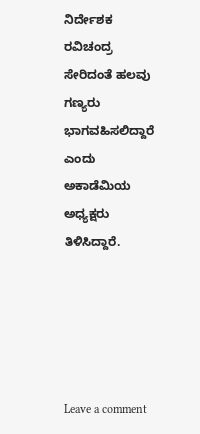ನಿರ್ದೇಶಕ ರವಿಚಂದ್ರ ಸೇರಿದಂತೆ ಹಲವು ಗಣ್ಯರು ಭಾಗವಹಿಸಲಿದ್ದಾರೆ ಎಂದು ಅಕಾಡೆಮಿಯ ಅಧ್ಯಕ್ಷರು ತಿಳಿಸಿದ್ದಾರೆ.





Leave a comment